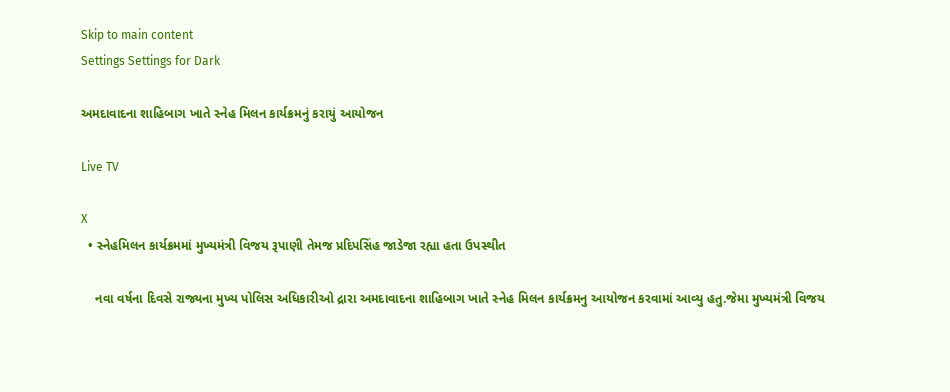Skip to main content
Settings Settings for Dark

અમદાવાદના શાહિબાગ ખાતે સ્નેહ મિલન કાર્યક્રમનું કરાયું આયોજન

Live TV

X
  • સ્નેહમિલન કાર્યક્રમમાં મુખ્યમંત્રી વિજય રૂપાણી તેમજ પ્રદિપસિંહ જાડેજા રહ્યા હતા ઉપસ્થીત

    નવા વર્ષના દિવસે રાજ્યના મુખ્ય પોલિસ અધિકારીઓ દ્રારા અમદાવાદના શાહિબાગ ખાતે સ્નેહ મિલન કાર્યક્રમનુ આયોજન કરવામાં આવ્યુ હતુ.જેમા મુખ્યમંત્રી વિજય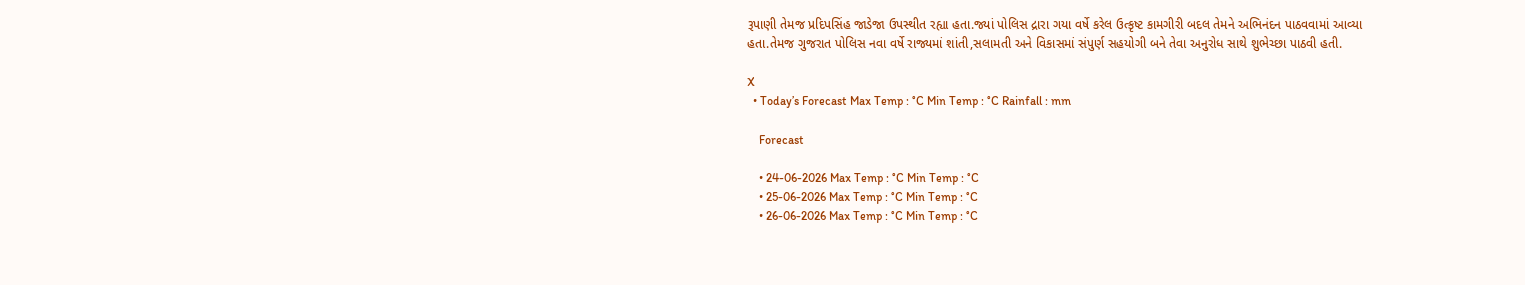રૂપાણી તેમજ પ્રદિપસિંહ જાડેજા ઉપસ્થીત રહ્યા હતા.જ્યાં પોલિસ દ્રારા ગયા વર્ષે કરેલ ઉત્કૃષ્ટ કામગીરી બદલ તેમને અભિનંદન પાઠવવામાં આવ્યા હતા.તેમજ ગુજરાત પોલિસ નવા વર્ષે રાજ્યમાં શાંતી,સલામતી અને વિકાસમાં સંપુર્ણ સહયોગી બને તેવા અનુરોધ સાથે શુભેચ્છા પાઠવી હતી.

X
  • Today’s Forecast Max Temp : °C Min Temp : °C Rainfall : mm

    Forecast

    • 24-06-2026 Max Temp : °C Min Temp : °C
    • 25-06-2026 Max Temp : °C Min Temp : °C
    • 26-06-2026 Max Temp : °C Min Temp : °C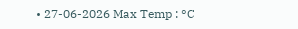• 27-06-2026 Max Temp : °C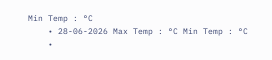Min Temp : °C
    • 28-06-2026 Max Temp : °C Min Temp : °C
    •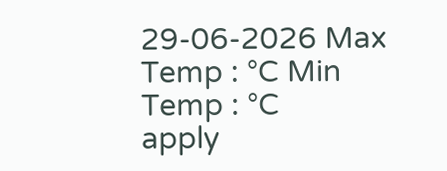29-06-2026 Max Temp : °C Min Temp : °C
apply